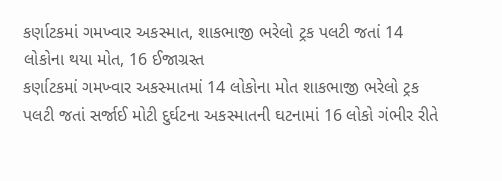કર્ણાટકમાં ગમખ્વાર અકસ્માત, શાકભાજી ભરેલો ટ્રક પલટી જતાં 14 લોકોના થયા મોત, 16 ઈજાગ્રસ્ત
કર્ણાટકમાં ગમખ્વાર અકસ્માતમાં 14 લોકોના મોત શાકભાજી ભરેલો ટ્રક પલટી જતાં સર્જાઈ મોટી દુર્ઘટના અકસ્માતની ઘટનામાં 16 લોકો ગંભીર રીતે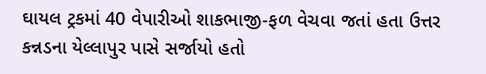ઘાયલ ટ્રકમાં 40 વેપારીઓ શાકભાજી-ફળ વેચવા જતાં હતા ઉત્તર કન્નડના યેલ્લાપુર પાસે સર્જાયો હતો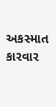અકસ્માત કારવાર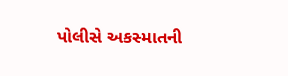પોલીસે અકસ્માતની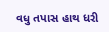વધુ તપાસ હાથ ધરી